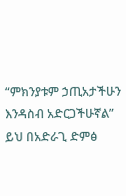“ምክንያቱም ኃጢአታችሁን እንዳስብ አድርጋችሁኛል”
ይህ በአድራጊ ድምፅ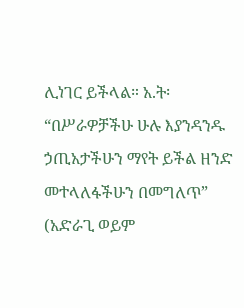ሊነገር ይችላል። አ.ት፡ “በሥራዎቻችሁ ሁሉ እያንዳንዱ ኃጢአታችሁን ማየት ይችል ዘንድ መተላለፋችሁን በመግለጥ” (አድራጊ ወይም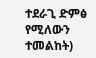ተደራጊ ድምፅ የሚለውን ተመልከት)